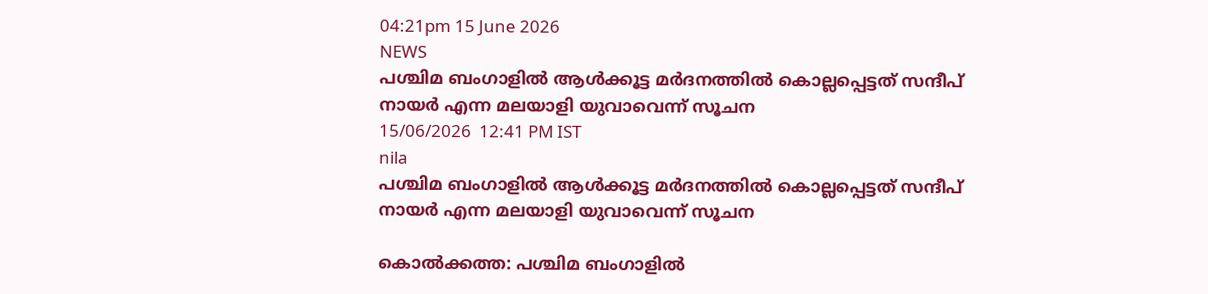04:21pm 15 June 2026
NEWS
പശ്ചിമ ബംഗാളിൽ ആൾക്കൂട്ട മർദനത്തിൽ കൊല്ലപ്പെട്ടത് സന്ദീപ് നായർ എന്ന മലയാളി യുവാവെന്ന് സൂചന
15/06/2026  12:41 PM IST
nila
പശ്ചിമ ബംഗാളിൽ ആൾക്കൂട്ട മർദനത്തിൽ കൊല്ലപ്പെട്ടത് സന്ദീപ് നായർ എന്ന മലയാളി യുവാവെന്ന് സൂചന

കൊൽക്കത്ത: പശ്ചിമ ബംഗാളിൽ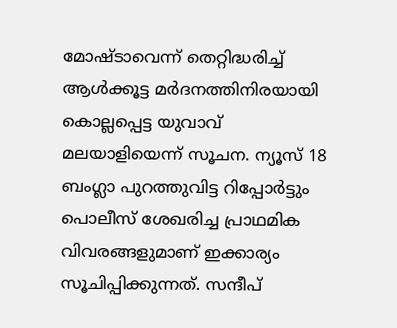മോഷ്ടാവെന്ന് തെറ്റിദ്ധരിച്ച് ആൾക്കൂട്ട മർദനത്തിനിരയായി കൊല്ലപ്പെട്ട യുവാവ് മലയാളിയെന്ന് സൂചന. ന്യൂസ് 18 ബംഗ്ലാ പുറത്തുവിട്ട റിപ്പോർട്ടും പൊലീസ് ശേഖരിച്ച പ്രാഥമിക വിവരങ്ങളുമാണ് ഇക്കാര്യം സൂചിപ്പിക്കുന്നത്. സന്ദീപ്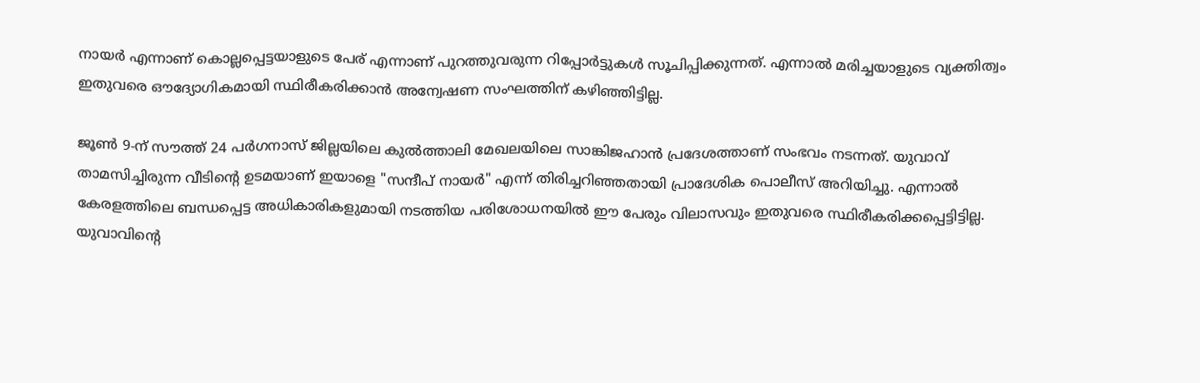നായർ എന്നാണ് കൊല്ലപ്പെട്ടയാളുടെ പേര് എന്നാണ് പുറത്തുവരുന്ന റിപ്പോർട്ടുകൾ സൂചിപ്പിക്കുന്നത്. എന്നാൽ മരിച്ചയാളുടെ വ്യക്തിത്വം ഇതുവരെ ഔദ്യോഗികമായി സ്ഥിരീകരിക്കാൻ അന്വേഷണ സംഘത്തിന് കഴിഞ്ഞിട്ടില്ല.

ജൂൺ 9-ന് സൗത്ത് 24 പർഗനാസ് ജില്ലയിലെ കുൽത്താലി മേഖലയിലെ സാങ്കിജഹാൻ പ്രദേശത്താണ് സംഭവം നടന്നത്. യുവാവ് താമസിച്ചിരുന്ന വീടിന്റെ ഉടമയാണ് ഇയാളെ "സന്ദീപ് നായർ" എന്ന് തിരിച്ചറിഞ്ഞതായി പ്രാദേശിക പൊലീസ് അറിയിച്ചു. എന്നാൽ കേരളത്തിലെ ബന്ധപ്പെട്ട അധികാരികളുമായി നടത്തിയ പരിശോധനയിൽ ഈ പേരും വിലാസവും ഇതുവരെ സ്ഥിരീകരിക്കപ്പെട്ടിട്ടില്ല. യുവാവിന്റെ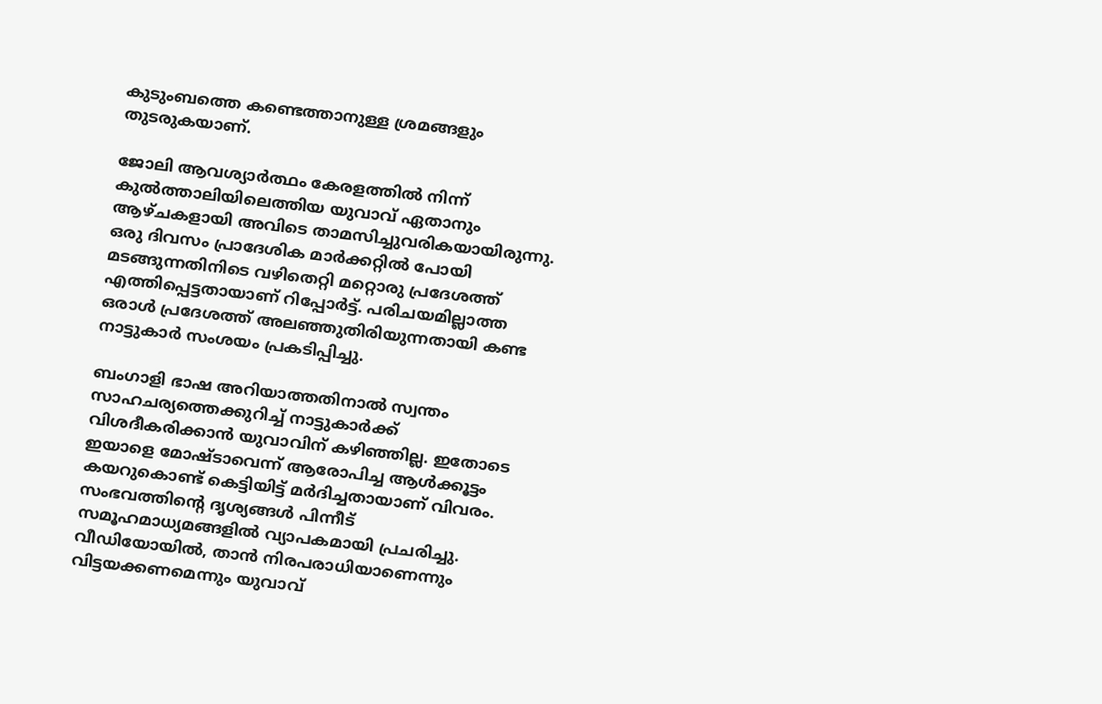കുടുംബത്തെ കണ്ടെത്താനുള്ള ശ്രമങ്ങളും തുടരുകയാണ്.

ജോലി ആവശ്യാർത്ഥം കേരളത്തിൽ നിന്ന് കുൽത്താലിയിലെത്തിയ യുവാവ് ഏതാനും ആഴ്ചകളായി അവിടെ താമസിച്ചുവരികയായിരുന്നു. ഒരു ദിവസം പ്രാദേശിക മാർക്കറ്റിൽ പോയി മടങ്ങുന്നതിനിടെ വഴിതെറ്റി മറ്റൊരു പ്രദേശത്ത് എത്തിപ്പെട്ടതായാണ് റിപ്പോർട്ട്. പരിചയമില്ലാത്ത ഒരാൾ പ്രദേശത്ത് അലഞ്ഞുതിരിയുന്നതായി കണ്ട നാട്ടുകാർ സംശയം പ്രകടിപ്പിച്ചു.

ബംഗാളി ഭാഷ അറിയാത്തതിനാൽ സ്വന്തം സാഹചര്യത്തെക്കുറിച്ച് നാട്ടുകാർക്ക് വിശദീകരിക്കാൻ യുവാവിന് കഴിഞ്ഞില്ല. ഇതോടെ ഇയാളെ മോഷ്ടാവെന്ന് ആരോപിച്ച ആൾക്കൂട്ടം കയറുകൊണ്ട് കെട്ടിയിട്ട് മർദിച്ചതായാണ് വിവരം. സംഭവത്തിന്റെ ദൃശ്യങ്ങൾ പിന്നീട് സമൂഹമാധ്യമങ്ങളിൽ വ്യാപകമായി പ്രചരിച്ചു. വീഡിയോയിൽ, താൻ നിരപരാധിയാണെന്നും വിട്ടയക്കണമെന്നും യുവാവ്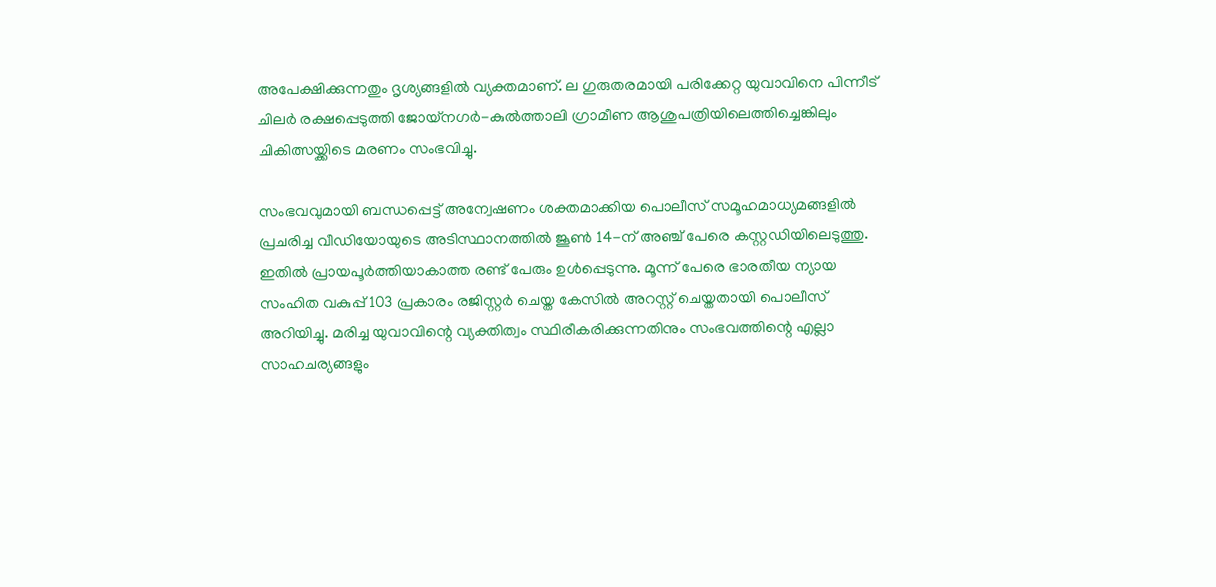അപേക്ഷിക്കുന്നതും ദൃശ്യങ്ങളിൽ വ്യക്തമാണ്. ല ഗുരുതരമായി പരിക്കേറ്റ യുവാവിനെ പിന്നീട് ചിലർ രക്ഷപ്പെടുത്തി ജോയ്നഗർ-കുൽത്താലി ഗ്രാമീണ ആശുപത്രിയിലെത്തിച്ചെങ്കിലും ചികിത്സയ്ക്കിടെ മരണം സംഭവിച്ചു.

സംഭവവുമായി ബന്ധപ്പെട്ട് അന്വേഷണം ശക്തമാക്കിയ പൊലീസ് സമൂഹമാധ്യമങ്ങളിൽ പ്രചരിച്ച വീഡിയോയുടെ അടിസ്ഥാനത്തിൽ ജൂൺ 14-ന് അഞ്ച് പേരെ കസ്റ്റഡിയിലെടുത്തു. ഇതിൽ പ്രായപൂർത്തിയാകാത്ത രണ്ട് പേരും ഉൾപ്പെടുന്നു. മൂന്ന് പേരെ ഭാരതീയ ന്യായ സംഹിത വകുപ്പ് 103 പ്രകാരം രജിസ്റ്റർ ചെയ്ത കേസിൽ അറസ്റ്റ് ചെയ്തതായി പൊലീസ് അറിയിച്ചു. മരിച്ച യുവാവിന്റെ വ്യക്തിത്വം സ്ഥിരീകരിക്കുന്നതിനും സംഭവത്തിന്റെ എല്ലാ സാഹചര്യങ്ങളും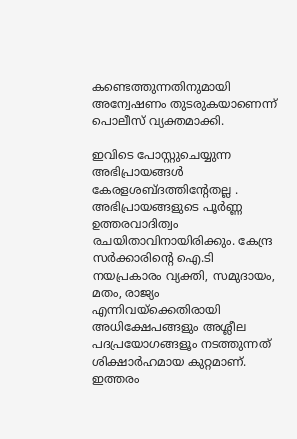കണ്ടെത്തുന്നതിനുമായി അന്വേഷണം തുടരുകയാണെന്ന് പൊലീസ് വ്യക്തമാക്കി.

ഇവിടെ പോസ്റ്റുചെയ്യുന്ന അഭിപ്രായങ്ങള്‍ കേരളശബ്‌ദത്തിന്റേതല്ല . അഭിപ്രായങ്ങളുടെ പൂര്‍ണ്ണ ഉത്തരവാദിത്വം രചയിതാവിനായിരിക്കും. കേന്ദ്ര സർക്കാരിന്റെ ഐ.ടി നയപ്രകാരം വ്യക്തി, സമുദായം, മതം, രാജ്യം എന്നിവയ്ക്കെതിരായി അധിക്ഷേപങ്ങളും അശ്ലീല പദപ്രയോഗങ്ങളൂം നടത്തുന്നത് ശിക്ഷാര്‍ഹമായ കുറ്റമാണ്. ഇത്തരം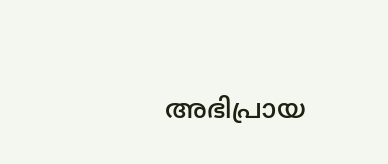അഭിപ്രായ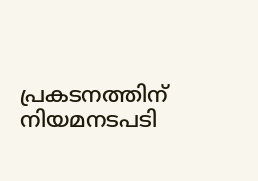പ്രകടനത്തിന് നിയമനടപടി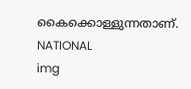കൈക്കൊള്ളുന്നതാണ്.
NATIONAL
img